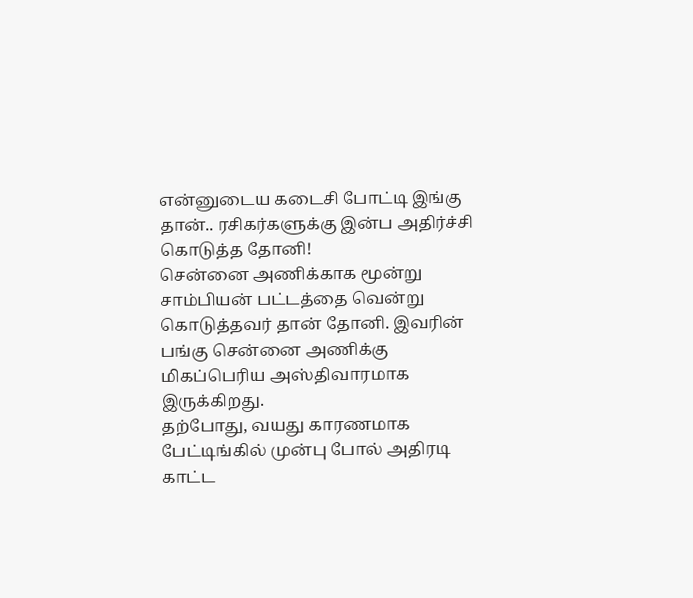என்னுடைய கடைசி போட்டி இங்கு தான்.. ரசிகர்களுக்கு இன்ப அதிர்ச்சி கொடுத்த தோனி!
சென்னை அணிக்காக மூன்று சாம்பியன் பட்டத்தை வென்று கொடுத்தவர் தான் தோனி. இவரின் பங்கு சென்னை அணிக்கு மிகப்பெரிய அஸ்திவாரமாக இருக்கிறது.
தற்போது, வயது காரணமாக பேட்டிங்கில் முன்பு போல் அதிரடி காட்ட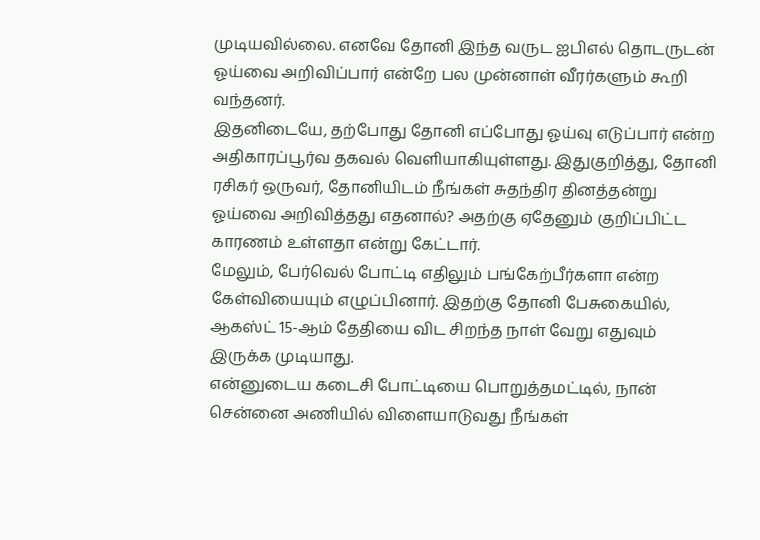முடியவில்லை. எனவே தோனி இந்த வருட ஐபிஎல் தொடருடன் ஓய்வை அறிவிப்பார் என்றே பல முன்னாள் வீரர்களும் கூறி வந்தனர்.
இதனிடையே, தற்போது தோனி எப்போது ஓய்வு எடுப்பார் என்ற அதிகாரப்பூர்வ தகவல் வெளியாகியுள்ளது. இதுகுறித்து, தோனி ரசிகர் ஒருவர், தோனியிடம் நீங்கள் சுதந்திர தினத்தன்று ஓய்வை அறிவித்தது எதனால்? அதற்கு ஏதேனும் குறிப்பிட்ட காரணம் உள்ளதா என்று கேட்டார்.
மேலும், பேர்வெல் போட்டி எதிலும் பங்கேற்பீர்களா என்ற கேள்வியையும் எழுப்பினார். இதற்கு தோனி பேசுகையில், ஆகஸ்ட் 15-ஆம் தேதியை விட சிறந்த நாள் வேறு எதுவும் இருக்க முடியாது.
என்னுடைய கடைசி போட்டியை பொறுத்தமட்டில், நான் சென்னை அணியில் விளையாடுவது நீங்கள்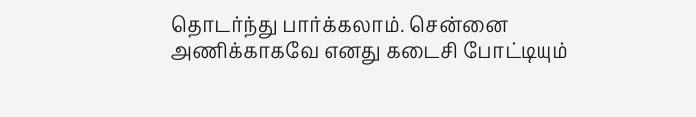தொடர்ந்து பார்க்கலாம். சென்னை அணிக்காகவே எனது கடைசி போட்டியும்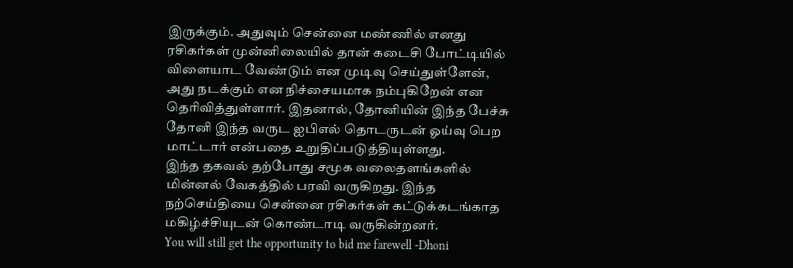இருக்கும். அதுவும் சென்னை மண்ணில் எனது ரசிகர்கள் முன்னிலையில் தான் கடைசி போட்டியில் விளையாட வேண்டும் என முடிவு செய்துள்ளேன்,
அது நடக்கும் என நிச்சையமாக நம்புகிறேன் என தெரிவித்துள்ளார். இதனால், தோனியின் இந்த பேச்சு தோனி இந்த வருட ஐபிஎல் தொடருடன் ஓய்வு பெற மாட்டார் என்பதை உறுதிப்படுத்தியுள்ளது.
இந்த தகவல் தற்போது சமூக வலைதளங்களில் மின்னல் வேகத்தில் பரவி வருகிறது. இந்த நற்செய்தியை சென்னை ரசிகர்கள் கட்டுக்கடங்காத மகிழ்ச்சியுடன் கொண்டாடி வருகின்றனர்.
You will still get the opportunity to bid me farewell -Dhoni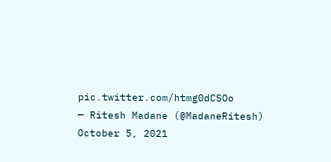pic.twitter.com/htmg0dCSOo
— Ritesh Madane (@MadaneRitesh) October 5, 2021